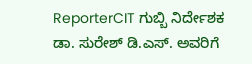ReporterCIT ಗುಬ್ಬಿ ನಿರ್ದೇಶಕ ಡಾ. ಸುರೇಶ್ ಡಿ.ಎಸ್. ಅವರಿಗೆ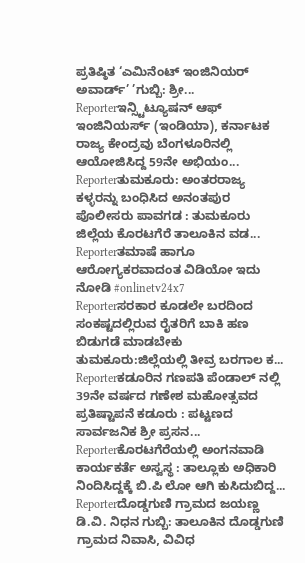ಪ್ರತಿಷ್ಠಿತ ‘ಎಮಿನೆಂಟ್ ಇಂಜಿನಿಯರ್ ಅವಾರ್ಡ್’ ’ಗುಬ್ಬಿ: ಶ್ರೀ...
Reporterಇನ್ಸ್ಟಿಟ್ಯೂಷನ್ ಆಫ್ ಇಂಜಿನಿಯರ್ಸ್ (ಇಂಡಿಯಾ), ಕರ್ನಾಟಕ ರಾಜ್ಯ ಕೇಂದ್ರವು ಬೆಂಗಳೂರಿನಲ್ಲಿ ಆಯೋಜಿಸಿದ್ದ 59ನೇ ಅಭಿಯಂ...
Reporterತುಮಕೂರು: ಅಂತರರಾಜ್ಯ ಕಳ್ಳರನ್ನು ಬಂಧಿಸಿದ ಅನಂತಪುರ ಪೊಲೀಸರು ಪಾವಗಡ : ತುಮಕೂರು ಜಿಲ್ಲೆಯ ಕೊರಟಗೆರೆ ತಾಲೂಕಿನ ವಡ...
Reporterತಮಾಷೆ ಹಾಗೂ ಆರೋಗ್ಯಕರವಾದಂತ ವಿಡಿಯೋ ಇದು ನೋಡಿ #onlinetv24x7
Reporterಸರಕಾರ ಕೂಡಲೇ ಬರದಿಂದ ಸಂಕಷ್ಟದಲ್ಲಿರುವ ರೈತರಿಗೆ ಬಾಕಿ ಹಣ ಬಿಡುಗಡೆ ಮಾಡಬೇಕು ತುಮಕೂರು:ಜಿಲ್ಲೆಯಲ್ಲಿ ತೀವ್ರ ಬರಗಾಲ ಕ...
Reporterಕಡೂರಿನ ಗಣಪತಿ ಪೆಂಡಾಲ್ ನಲ್ಲಿ 39ನೇ ವರ್ಷದ ಗಣೇಶ ಮಹೋತ್ಸವದ ಪ್ರತಿಷ್ಟಾಪನೆ ಕಡೂರು : ಪಟ್ಟಣದ ಸಾರ್ವಜನಿಕ ಶ್ರೀ ಪ್ರಸನ...
Reporterಕೊರಟಗೆರೆಯಲ್ಲಿ ಅಂಗನವಾಡಿ ಕಾರ್ಯಕರ್ತೆ ಅಸ್ವಸ್ಥ : ತಾಲ್ಲೂಕು ಅಧಿಕಾರಿ ನಿಂದಿಸಿದ್ದಕ್ಕೆ ಬಿ.ಪಿ ಲೋ ಆಗಿ ಕುಸಿದುಬಿದ್ದ...
Reporterದೊಡ್ಡಗುಣಿ ಗ್ರಾಮದ ಜಯಣ್ಣ ಡಿ.ವಿ. ನಿಧನ ಗುಬ್ಬಿ: ತಾಲೂಕಿನ ದೊಡ್ಡಗುಣಿ ಗ್ರಾಮದ ನಿವಾಸಿ, ವಿವಿಧ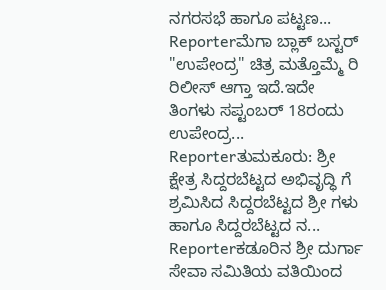ನಗರಸಭೆ ಹಾಗೂ ಪಟ್ಟಣ...
Reporterಮೆಗಾ ಬ್ಲಾಕ್ ಬಸ್ಟರ್ "ಉಪೇಂದ್ರ" ಚಿತ್ರ ಮತ್ತೊಮ್ಮೆ ರಿ ರಿಲೀಸ್ ಆಗ್ತಾ ಇದೆ.ಇದೇ ತಿಂಗಳು ಸಪ್ಟಂಬರ್ 18ರಂದು ಉಪೇಂದ್ರ...
Reporterತುಮಕೂರು: ಶ್ರೀ ಕ್ಷೇತ್ರ ಸಿದ್ದರಬೆಟ್ಟದ ಅಭಿವೃದ್ಧಿ ಗೆ ಶ್ರಮಿಸಿದ ಸಿದ್ದರಬೆಟ್ಟದ ಶ್ರೀ ಗಳು ಹಾಗೂ ಸಿದ್ದರಬೆಟ್ಟದ ನ...
Reporterಕಡೂರಿನ ಶ್ರೀ ದುರ್ಗಾ ಸೇವಾ ಸಮಿತಿಯ ವತಿಯಿಂದ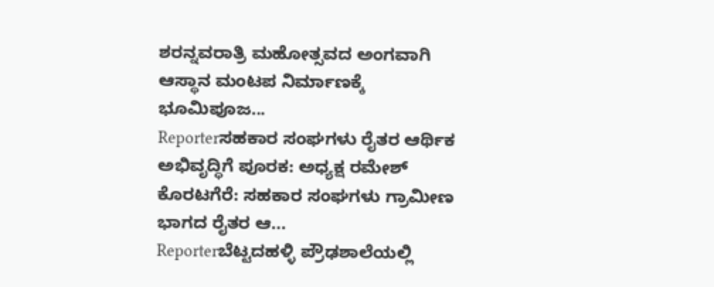ಶರನ್ನವರಾತ್ರಿ ಮಹೋತ್ಸವದ ಅಂಗವಾಗಿ ಆಸ್ಥಾನ ಮಂಟಪ ನಿರ್ಮಾಣಕ್ಕೆ ಭೂಮಿಪೂಜ...
Reporterಸಹಕಾರ ಸಂಘಗಳು ರೈತರ ಆರ್ಥಿಕ ಅಭಿವೃದ್ಧಿಗೆ ಪೂರಕ: ಅಧ್ಯಕ್ಷ ರಮೇಶ್ ಕೊರಟಗೆರೆ: ಸಹಕಾರ ಸಂಘಗಳು ಗ್ರಾಮೀಣ ಭಾಗದ ರೈತರ ಆ...
Reporterಬೆಟ್ಟದಹಳ್ಳಿ ಪ್ರೌಢಶಾಲೆಯಲ್ಲಿ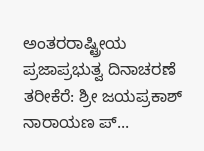ಅಂತರರಾಷ್ಟ್ರೀಯ ಪ್ರಜಾಪ್ರಭುತ್ವ ದಿನಾಚರಣೆ ತರೀಕೆರೆ: ಶ್ರೀ ಜಯಪ್ರಕಾಶ್ ನಾರಾಯಣ ಪ್...